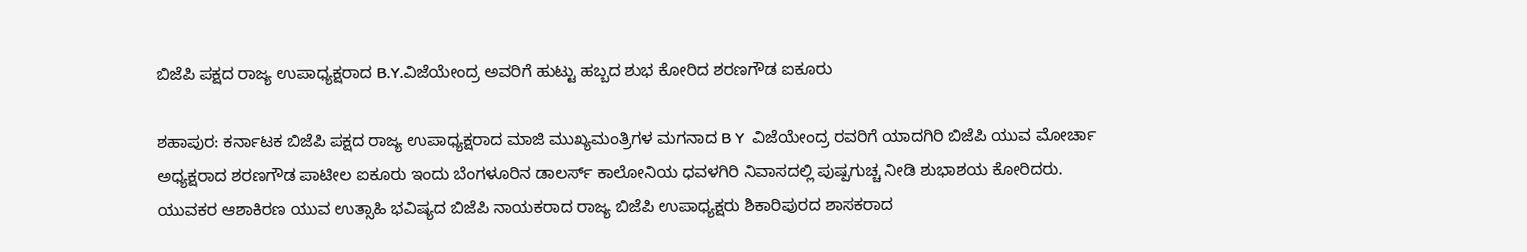ಬಿಜೆಪಿ ಪಕ್ಷದ ರಾಜ್ಯ ಉಪಾಧ್ಯಕ್ಷರಾದ B.Y.ವಿಜೆಯೇಂದ್ರ ಅವರಿಗೆ ಹುಟ್ಟು ಹಬ್ಬದ ಶುಭ ಕೋರಿದ ಶರಣಗೌಡ ಐಕೂರು

ಶಹಾಪುರ: ಕರ್ನಾಟಕ ಬಿಜೆಪಿ ಪಕ್ಷದ ರಾಜ್ಯ ಉಪಾಧ್ಯಕ್ಷರಾದ ಮಾಜಿ ಮುಖ್ಯಮಂತ್ರಿಗಳ ಮಗನಾದ B Y  ವಿಜೆಯೇಂದ್ರ ರವರಿಗೆ ಯಾದಗಿರಿ ಬಿಜೆಪಿ ಯುವ ಮೋರ್ಚಾ ಅಧ್ಯಕ್ಷರಾದ ಶರಣಗೌಡ ಪಾಟೀಲ ಐಕೂರು ಇಂದು ಬೆಂಗಳೂರಿನ ಡಾಲರ್ಸ್ ಕಾಲೋನಿಯ ಧವಳಗಿರಿ ನಿವಾಸದಲ್ಲಿ ಪುಷ್ಪಗುಚ್ಚ ನೀಡಿ ಶುಭಾಶಯ ಕೋರಿದರು.
ಯುವಕರ ಆಶಾಕಿರಣ ಯುವ ಉತ್ಸಾಹಿ ಭವಿಷ್ಯದ ಬಿಜೆಪಿ ನಾಯಕರಾದ ರಾಜ್ಯ ಬಿಜೆಪಿ ಉಪಾಧ್ಯಕ್ಷರು ಶಿಕಾರಿಪುರದ ಶಾಸಕರಾದ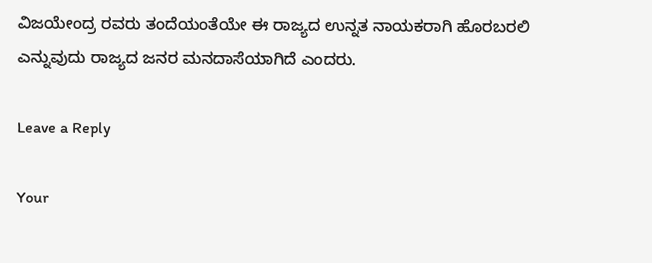ವಿಜಯೇಂದ್ರ ರವರು ತಂದೆಯಂತೆಯೇ ಈ ರಾಜ್ಯದ ಉನ್ನತ ನಾಯಕರಾಗಿ ಹೊರಬರಲಿ ಎನ್ನುವುದು ರಾಜ್ಯದ ಜನರ ಮನದಾಸೆಯಾಗಿದೆ ಎಂದರು.

Leave a Reply

Your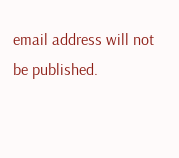email address will not be published.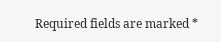Required fields are marked *